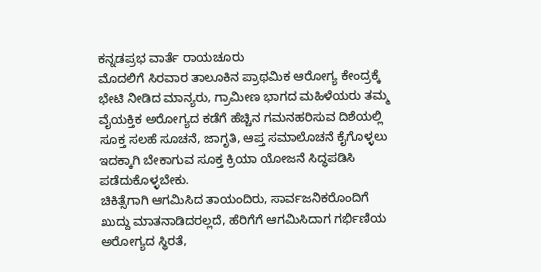ಕನ್ನಡಪ್ರಭ ವಾರ್ತೆ ರಾಯಚೂರು
ಮೊದಲಿಗೆ ಸಿರವಾರ ತಾಲೂಕಿನ ಪ್ರಾಥಮಿಕ ಆರೋಗ್ಯ ಕೇಂದ್ರಕ್ಕೆ ಭೇಟಿ ನೀಡಿದ ಮಾನ್ಯರು, ಗ್ರಾಮೀಣ ಭಾಗದ ಮಹಿಳೆಯರು ತಮ್ಮ ವೈಯಕ್ತಿಕ ಅರೋಗ್ಯದ ಕಡೆಗೆ ಹೆಚ್ಚಿನ ಗಮನಹರಿಸುವ ದಿಶೆಯಲ್ಲಿ ಸೂಕ್ತ ಸಲಹೆ ಸೂಚನೆ, ಜಾಗೃತಿ, ಆಪ್ತ ಸಮಾಲೊಚನೆ ಕೈಗೊಳ್ಳಲು ಇದಕ್ಕಾಗಿ ಬೇಕಾಗುವ ಸೂಕ್ತ ಕ್ರಿಯಾ ಯೋಜನೆ ಸಿದ್ಧಪಡಿಸಿ ಪಡೆದುಕೊಳ್ಳಬೇಕು.
ಚಿಕಿತ್ಸೆಗಾಗಿ ಆಗಮಿಸಿದ ತಾಯಂದಿರು, ಸಾರ್ವಜನಿಕರೊಂದಿಗೆ ಖುದ್ದು ಮಾತನಾಡಿದರಲ್ಲದೆ, ಹೆರಿಗೆಗೆ ಆಗಮಿಸಿದಾಗ ಗರ್ಭಿಣಿಯ ಅರೋಗ್ಯದ ಸ್ಥಿರತೆ,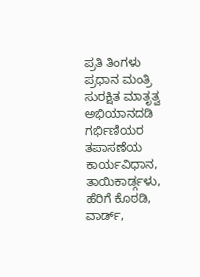ಪ್ರತಿ ತಿಂಗಳು ಪ್ರಧಾನ ಮಂತ್ರಿ ಸುರಕ್ಷಿತ ಮಾತೃತ್ವ ಅಭಿಯಾನದಡಿ ಗರ್ಭಿಣಿಯರ ತಪಾಸಣೆಯ ಕಾರ್ಯವಿಧಾನ, ತಾಯಿಕಾರ್ಡ್ಗಳು, ಹೆರಿಗೆ ಕೊಠಡಿ, ವಾರ್ಡ್,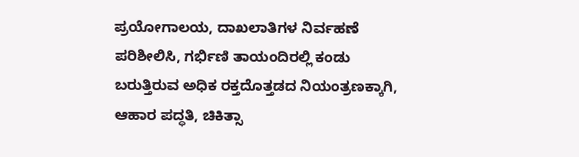ಪ್ರಯೋಗಾಲಯ, ದಾಖಲಾತಿಗಳ ನಿರ್ವಹಣೆ ಪರಿಶೀಲಿಸಿ, ಗರ್ಭಿಣಿ ತಾಯಂದಿರಲ್ಲಿ ಕಂಡು ಬರುತ್ತಿರುವ ಅಧಿಕ ರಕ್ತದೊತ್ತಡದ ನಿಯಂತ್ರಣಕ್ಕಾಗಿ, ಆಹಾರ ಪದ್ಧತಿ, ಚಿಕಿತ್ಸಾ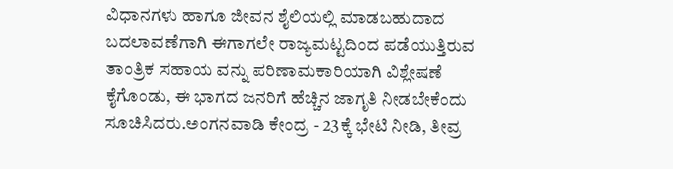ವಿಧಾನಗಳು ಹಾಗೂ ಜೀವನ ಶೈಲಿಯಲ್ಲಿ ಮಾಡಬಹುದಾದ ಬದಲಾವಣೆಗಾಗಿ ಈಗಾಗಲೇ ರಾಜ್ಯಮಟ್ಟದಿಂದ ಪಡೆಯುತ್ತಿರುವ ತಾಂತ್ರಿಕ ಸಹಾಯ ವನ್ನು ಪರಿಣಾಮಕಾರಿಯಾಗಿ ವಿಶ್ಲೇಷಣೆ ಕೈಗೊಂಡು, ಈ ಭಾಗದ ಜನರಿಗೆ ಹೆಚ್ಚಿನ ಜಾಗೃತಿ ನೀಡಬೇಕೆಂದು ಸೂಚಿಸಿದರು.ಅಂಗನವಾಡಿ ಕೇಂದ್ರ - 23ಕ್ಕೆ ಭೇಟಿ ನೀಡಿ, ತೀವ್ರ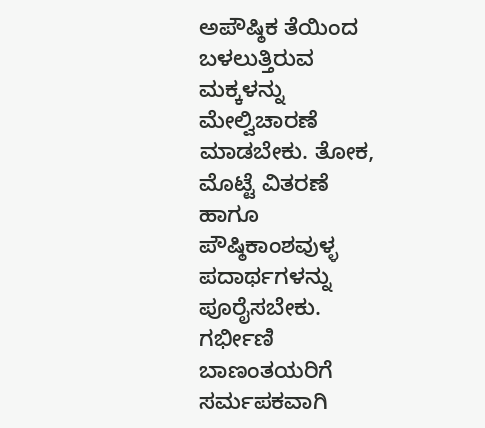ಅಪೌಷ್ಠಿಕ ತೆಯಿಂದ ಬಳಲುತ್ತಿರುವ ಮಕ್ಕಳನ್ನು ಮೇಲ್ವಿಚಾರಣೆ ಮಾಡಬೇಕು. ತೋಕ, ಮೊಟ್ಟೆ ವಿತರಣೆ ಹಾಗೂ ಪೌಷ್ಠಿಕಾಂಶವುಳ್ಳ ಪದಾರ್ಥಗಳನ್ನು ಪೂರೈಸಬೇಕು. ಗರ್ಭೀಣಿ ಬಾಣಂತಯರಿಗೆ ಸರ್ಮಪಕವಾಗಿ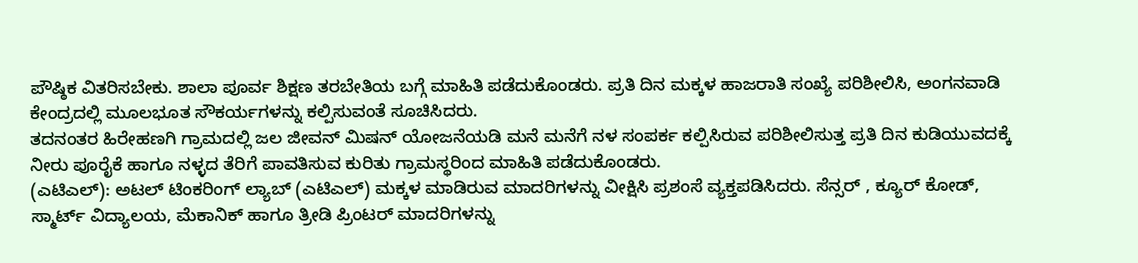ಪೌಷ್ಠಿಕ ವಿತರಿಸಬೇಕು. ಶಾಲಾ ಪೂರ್ವ ಶಿಕ್ಷಣ ತರಬೇತಿಯ ಬಗ್ಗೆ ಮಾಹಿತಿ ಪಡೆದುಕೊಂಡರು. ಪ್ರತಿ ದಿನ ಮಕ್ಕಳ ಹಾಜರಾತಿ ಸಂಖ್ಯೆ ಪರಿಶೀಲಿಸಿ, ಅಂಗನವಾಡಿ ಕೇಂದ್ರದಲ್ಲಿ ಮೂಲಭೂತ ಸೌಕರ್ಯಗಳನ್ನು ಕಲ್ಪಿಸುವಂತೆ ಸೂಚಿಸಿದರು.
ತದನಂತರ ಹಿರೇಹಣಗಿ ಗ್ರಾಮದಲ್ಲಿ ಜಲ ಜೀವನ್ ಮಿಷನ್ ಯೋಜನೆಯಡಿ ಮನೆ ಮನೆಗೆ ನಳ ಸಂಪರ್ಕ ಕಲ್ಪಿಸಿರುವ ಪರಿಶೀಲಿಸುತ್ತ ಪ್ರತಿ ದಿನ ಕುಡಿಯುವದಕ್ಕೆ ನೀರು ಪೂರೈಕೆ ಹಾಗೂ ನಳ್ಳದ ತೆರಿಗೆ ಪಾವತಿಸುವ ಕುರಿತು ಗ್ರಾಮಸ್ಥರಿಂದ ಮಾಹಿತಿ ಪಡೆದುಕೊಂಡರು.
(ಎಟಿಎಲ್): ಅಟಲ್ ಟಿಂಕರಿಂಗ್ ಲ್ಯಾಬ್ (ಎಟಿಎಲ್) ಮಕ್ಕಳ ಮಾಡಿರುವ ಮಾದರಿಗಳನ್ನು ವೀಕ್ಷಿಸಿ ಪ್ರಶಂಸೆ ವ್ಯಕ್ತಪಡಿಸಿದರು. ಸೆನ್ಸರ್ , ಕ್ಯೂರ್ ಕೋಡ್, ಸ್ಮಾರ್ಟ್ ವಿದ್ಯಾಲಯ, ಮೆಕಾನಿಕ್ ಹಾಗೂ ತ್ರೀಡಿ ಪ್ರಿಂಟರ್ ಮಾದರಿಗಳನ್ನು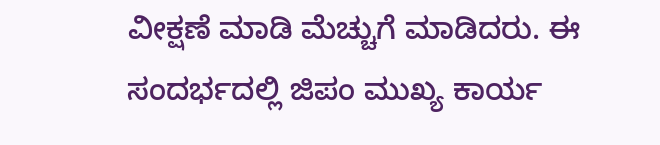ವೀಕ್ಷಣೆ ಮಾಡಿ ಮೆಚ್ಚುಗೆ ಮಾಡಿದರು. ಈ ಸಂದರ್ಭದಲ್ಲಿ ಜಿಪಂ ಮುಖ್ಯ ಕಾರ್ಯ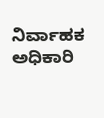ನಿರ್ವಾಹಕ ಅಧಿಕಾರಿ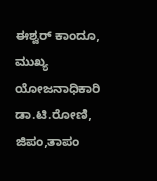ಈಶ್ವರ್ ಕಾಂದೂ, ಮುಖ್ಯ ಯೋಜನಾಧಿಕಾರಿ ಡಾ.ಟಿ.ರೋಣಿ, ಜಿಪಂ,ತಾಪಂ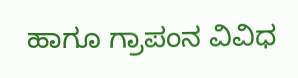ಹಾಗೂ ಗ್ರಾಪಂನ ವಿವಿಧ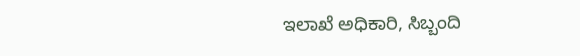ಇಲಾಖೆ ಅಧಿಕಾರಿ, ಸಿಬ್ಬಂದಿ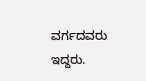ವರ್ಗದವರು ಇದ್ದರು.